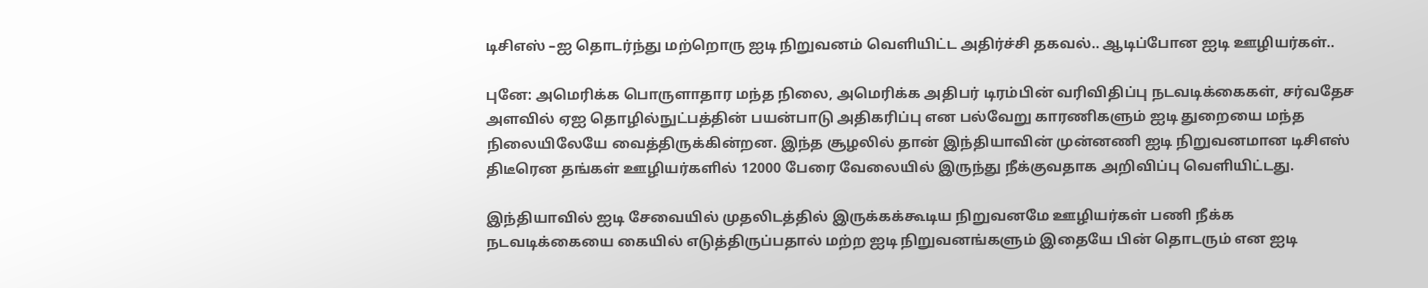டிசிஎஸ் –ஐ தொடர்ந்து மற்றொரு ஐடி நிறுவனம் வெளியிட்ட அதிர்ச்சி தகவல்.. ஆடிப்போன ஐடி ஊழியர்கள்..

புனே: அமெரிக்க பொருளாதார மந்த நிலை, அமெரிக்க அதிபர் டிரம்பின் வரிவிதிப்பு நடவடிக்கைகள், சர்வதேச அளவில் ஏஐ தொழில்நுட்பத்தின் பயன்பாடு அதிகரிப்பு என பல்வேறு காரணிகளும் ஐடி துறையை மந்த நிலையிலேயே வைத்திருக்கின்றன. இந்த சூழலில் தான் இந்தியாவின் முன்னணி ஐடி நிறுவனமான டிசிஎஸ் திடீரென தங்கள் ஊழியர்களில் 12000 பேரை வேலையில் இருந்து நீக்குவதாக அறிவிப்பு வெளியிட்டது.

இந்தியாவில் ஐடி சேவையில் முதலிடத்தில் இருக்கக்கூடிய நிறுவனமே ஊழியர்கள் பணி நீக்க நடவடிக்கையை கையில் எடுத்திருப்பதால் மற்ற ஐடி நிறுவனங்களும் இதையே பின் தொடரும் என ஐடி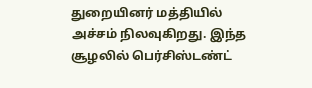துறையினர் மத்தியில் அச்சம் நிலவுகிறது. இந்த சூழலில் பெர்சிஸ்டண்ட்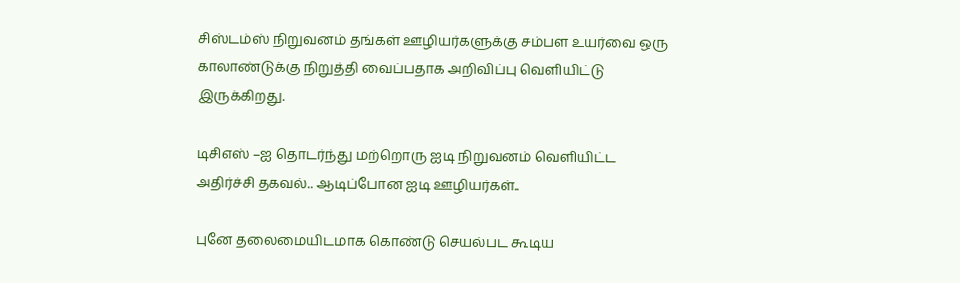சிஸ்டம்ஸ் நிறுவனம் தங்கள் ஊழியர்களுக்கு சம்பள உயர்வை ஒரு காலாண்டுக்கு நிறுத்தி வைப்பதாக அறிவிப்பு வெளியிட்டு இருக்கிறது.

டிசிஎஸ் –ஐ தொடர்ந்து மற்றொரு ஐடி நிறுவனம் வெளியிட்ட அதிர்ச்சி தகவல்.. ஆடிப்போன ஐடி ஊழியர்கள்..

புனே தலைமையிடமாக கொண்டு செயல்பட கூடிய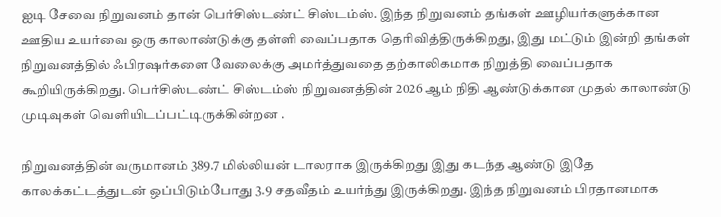ஐடி சேவை நிறுவனம் தான் பெர்சிஸ்டண்ட் சிஸ்டம்ஸ். இந்த நிறுவனம் தங்கள் ஊழியர்களுக்கான ஊதிய உயர்வை ஒரு காலாண்டுக்கு தள்ளி வைப்பதாக தெரிவித்திருக்கிறது, இது மட்டும் இன்றி தங்கள் நிறுவனத்தில் ஃபிரஷர்களை வேலைக்கு அமர்த்துவதை தற்காலிகமாக நிறுத்தி வைப்பதாக கூறியிருக்கிறது. பெர்சிஸ்டண்ட் சிஸ்டம்ஸ் நிறுவனத்தின் 2026 ஆம் நிதி ஆண்டுக்கான முதல் காலாண்டு முடிவுகள் வெளியிடப்பட்டிருக்கின்றன .

நிறுவனத்தின் வருமானம் 389.7 மில்லியன் டாலராக இருக்கிறது இது கடந்த ஆண்டு இதே காலக்கட்டத்துடன் ஒப்பிடும்போது 3.9 சதவீதம் உயர்ந்து இருக்கிறது. இந்த நிறுவனம் பிரதானமாக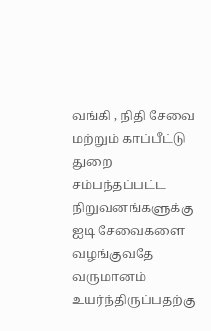வங்கி , நிதி சேவை மற்றும் காப்பீட்டு துறை சம்பந்தப்பட்ட நிறுவனங்களுக்கு ஐடி சேவைகளை வழங்குவதே வருமானம் உயர்ந்திருப்பதற்கு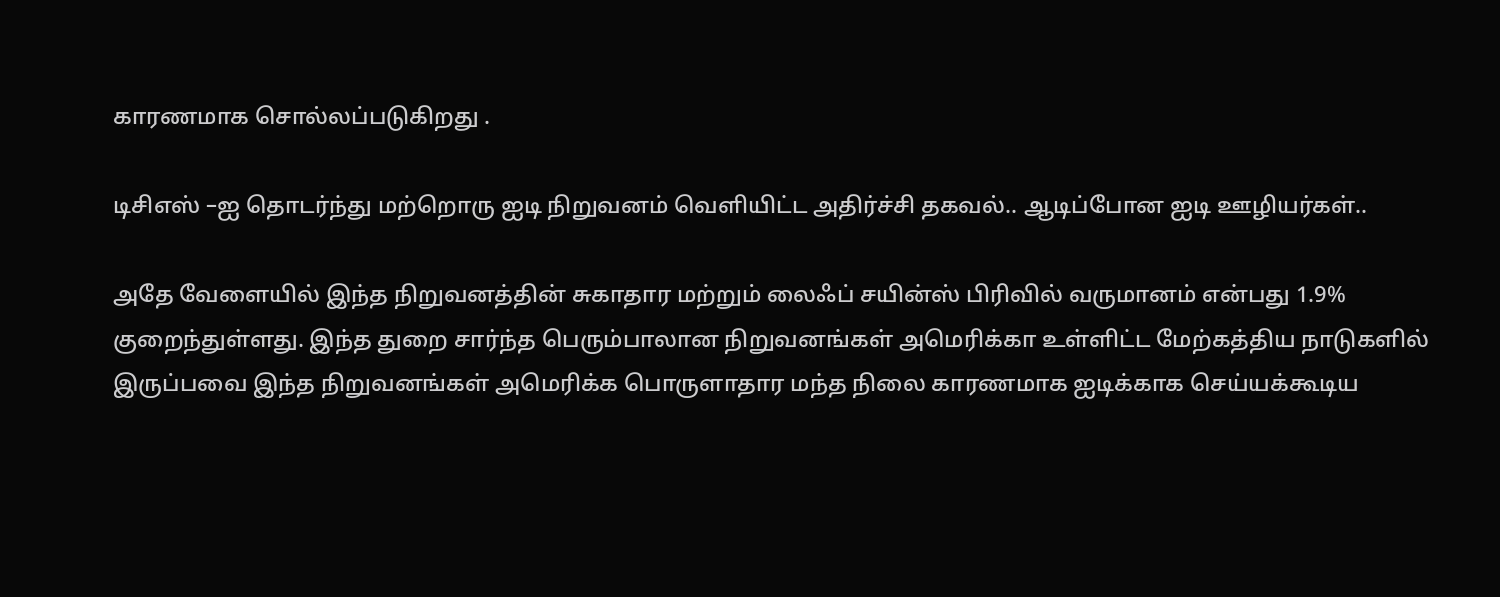காரணமாக சொல்லப்படுகிறது .

டிசிஎஸ் –ஐ தொடர்ந்து மற்றொரு ஐடி நிறுவனம் வெளியிட்ட அதிர்ச்சி தகவல்.. ஆடிப்போன ஐடி ஊழியர்கள்..

அதே வேளையில் இந்த நிறுவனத்தின் சுகாதார மற்றும் லைஃப் சயின்ஸ் பிரிவில் வருமானம் என்பது 1.9% குறைந்துள்ளது. இந்த துறை சார்ந்த பெரும்பாலான நிறுவனங்கள் அமெரிக்கா உள்ளிட்ட மேற்கத்திய நாடுகளில் இருப்பவை இந்த நிறுவனங்கள் அமெரிக்க பொருளாதார மந்த நிலை காரணமாக ஐடிக்காக செய்யக்கூடிய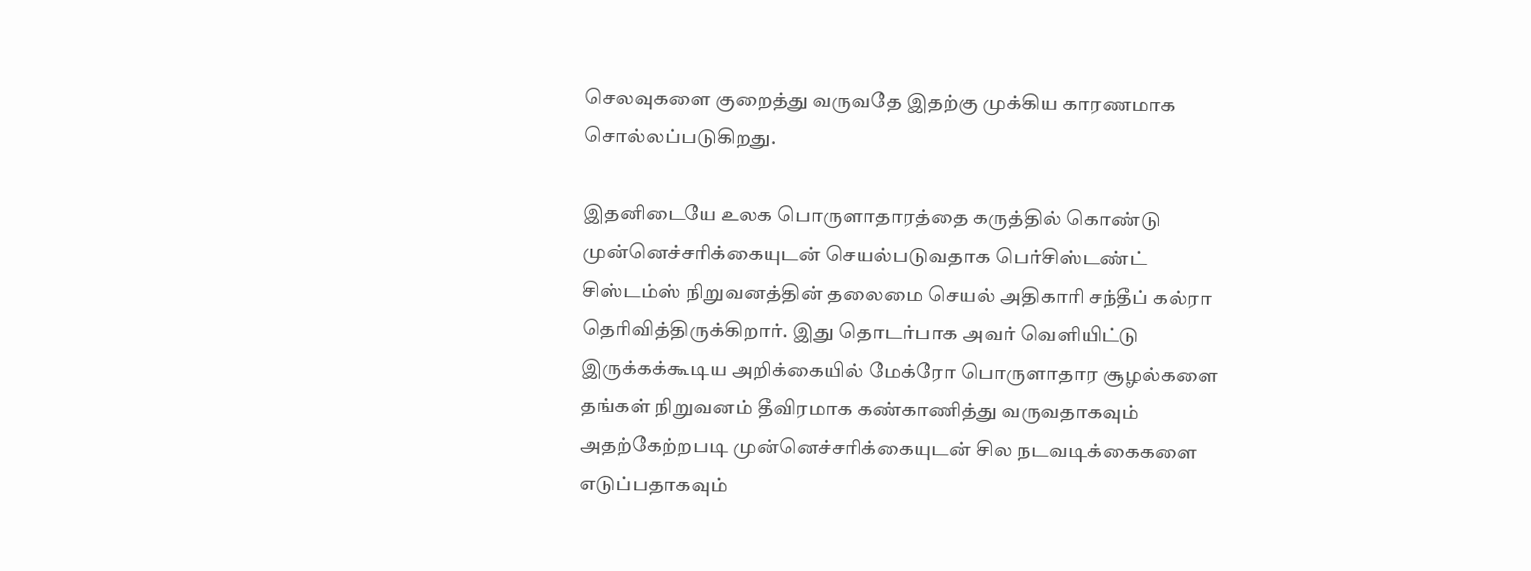செலவுகளை குறைத்து வருவதே இதற்கு முக்கிய காரணமாக சொல்லப்படுகிறது.

இதனிடையே உலக பொருளாதாரத்தை கருத்தில் கொண்டு முன்னெச்சரிக்கையுடன் செயல்படுவதாக பெர்சிஸ்டண்ட் சிஸ்டம்ஸ் நிறுவனத்தின் தலைமை செயல் அதிகாரி சந்தீப் கல்ரா தெரிவித்திருக்கிறார். இது தொடர்பாக அவர் வெளியிட்டு இருக்கக்கூடிய அறிக்கையில் மேக்ரோ பொருளாதார சூழல்களை தங்கள் நிறுவனம் தீவிரமாக கண்காணித்து வருவதாகவும் அதற்கேற்றபடி முன்னெச்சரிக்கையுடன் சில நடவடிக்கைகளை எடுப்பதாகவும்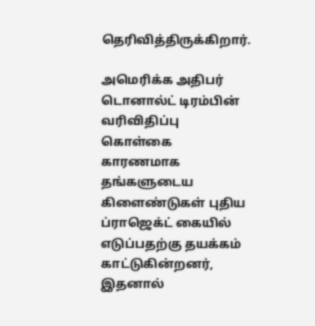தெரிவித்திருக்கிறார்.

அமெரிக்க அதிபர் டொனால்ட் டிரம்பின் வரிவிதிப்பு கொள்கை காரணமாக தங்களுடைய கிளைண்டுகள் புதிய ப்ராஜெக்ட் கையில் எடுப்பதற்கு தயக்கம் காட்டுகின்றனர், இதனால்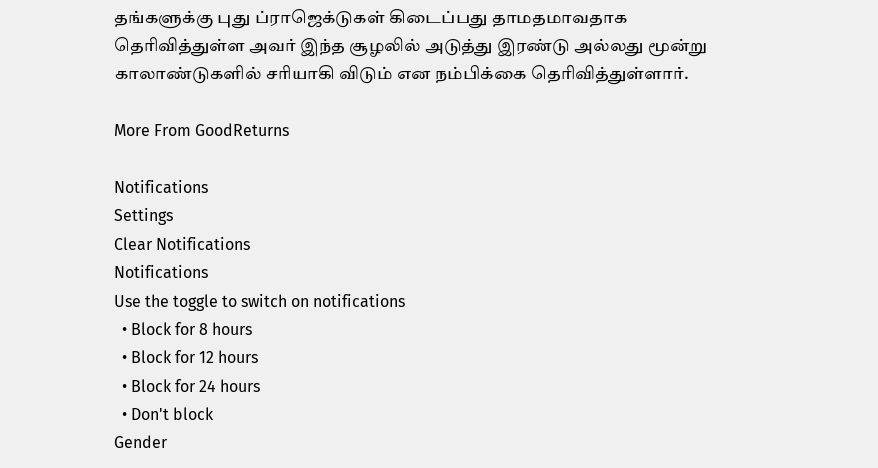தங்களுக்கு புது ப்ராஜெக்டுகள் கிடைப்பது தாமதமாவதாக தெரிவித்துள்ள அவர் இந்த சூழலில் அடுத்து இரண்டு அல்லது மூன்று காலாண்டுகளில் சரியாகி விடும் என நம்பிக்கை தெரிவித்துள்ளார்.

More From GoodReturns

Notifications
Settings
Clear Notifications
Notifications
Use the toggle to switch on notifications
  • Block for 8 hours
  • Block for 12 hours
  • Block for 24 hours
  • Don't block
Gender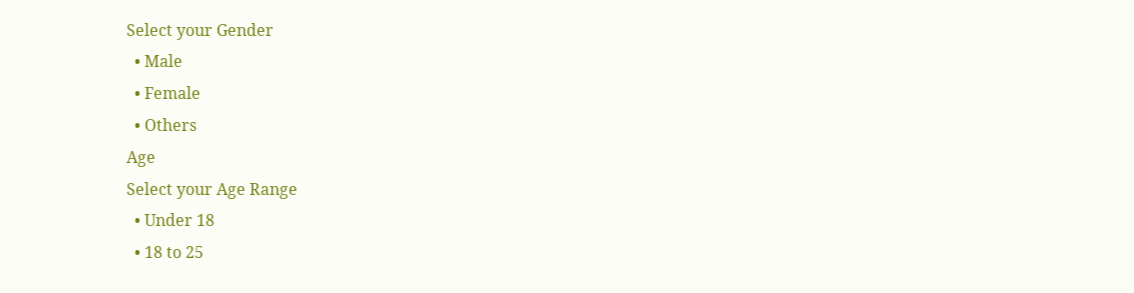Select your Gender
  • Male
  • Female
  • Others
Age
Select your Age Range
  • Under 18
  • 18 to 25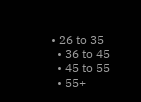• 26 to 35
  • 36 to 45
  • 45 to 55
  • 55+